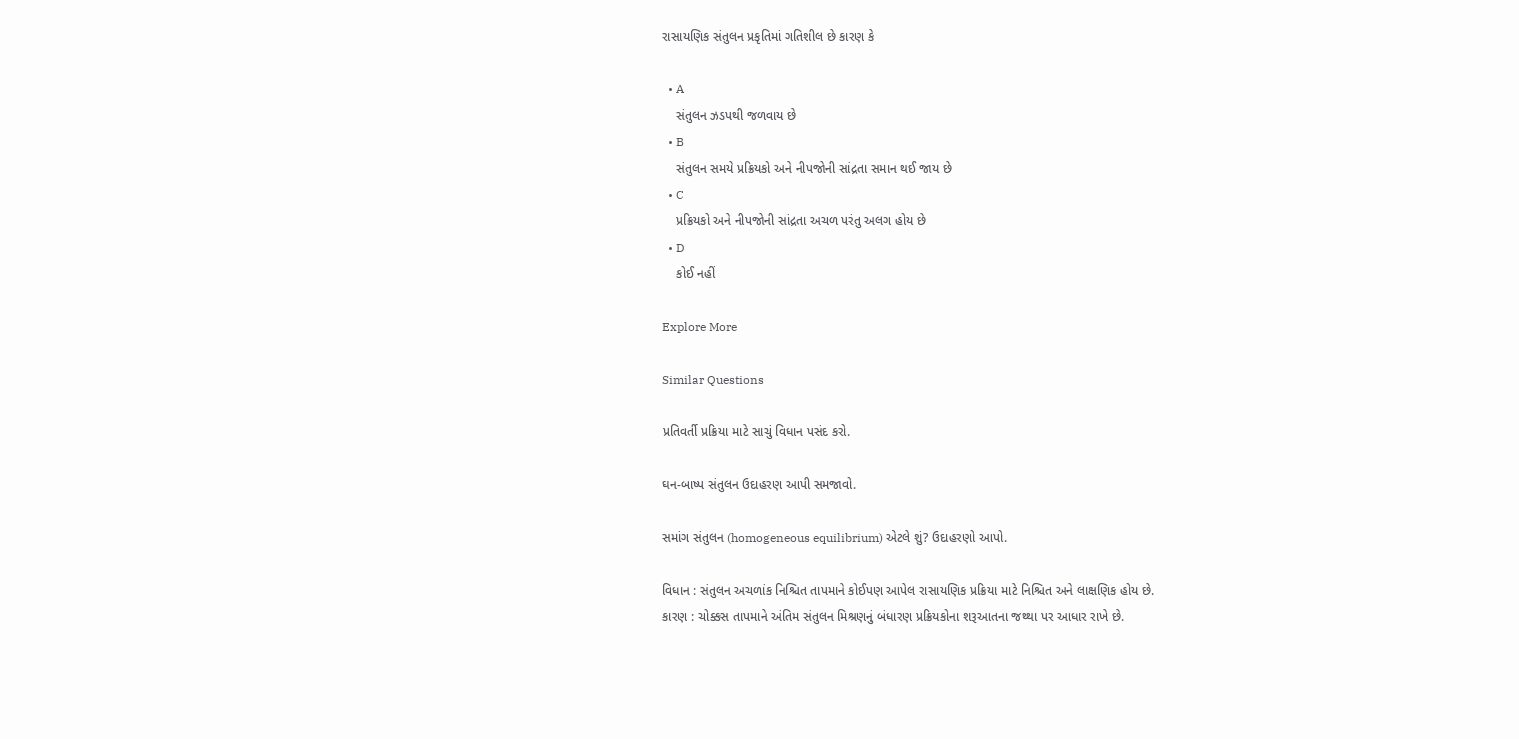રાસાયણિક સંતુલન પ્રકૃતિમાં ગતિશીલ છે કારણ કે

  • A
    સંતુલન ઝડપથી જળવાય છે
  • B
    સંતુલન સમયે પ્રક્રિયકો અને નીપજોની સાંદ્રતા સમાન થઈ જાય છે
  • C
    પ્રક્રિયકો અને નીપજોની સાંદ્રતા અચળ પરંતુ અલગ હોય છે
  • D
    કોઈ નહીં

Explore More

Similar Questions

પ્રતિવર્તી પ્રક્રિયા માટે સાચું વિધાન પસંદ કરો.

ઘન-બાષ્પ સંતુલન ઉદાહરણ આપી સમજાવો.

સમાંગ સંતુલન (homogeneous equilibrium) એટલે શું? ઉદાહરણો આપો.

વિધાન : સંતુલન અચળાંક નિશ્ચિત તાપમાને કોઈપણ આપેલ રાસાયણિક પ્રક્રિયા માટે નિશ્ચિત અને લાક્ષણિક હોય છે.
કારણ : ચોક્કસ તાપમાને અંતિમ સંતુલન મિશ્રણનું બંધારણ પ્રક્રિયકોના શરૂઆતના જથ્થા પર આધાર રાખે છે.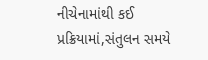નીચેનામાંથી કઈ પ્રક્રિયામાં,સંતુલન સમયે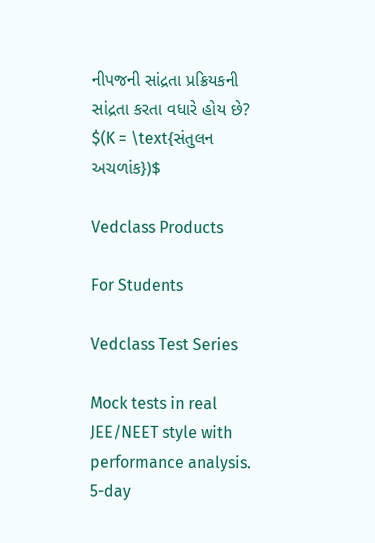નીપજની સાંદ્રતા પ્રક્રિયકની સાંદ્રતા કરતા વધારે હોય છે? $(K = \text{સંતુલન અચળાંક})$

Vedclass Products

For Students

Vedclass Test Series

Mock tests in real JEE/NEET style with performance analysis. 5-day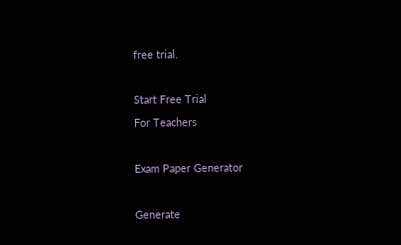free trial.

Start Free Trial
For Teachers

Exam Paper Generator

Generate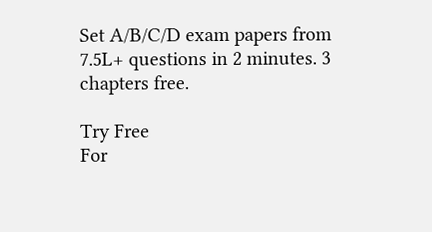Set A/B/C/D exam papers from 7.5L+ questions in 2 minutes. 3 chapters free.

Try Free
For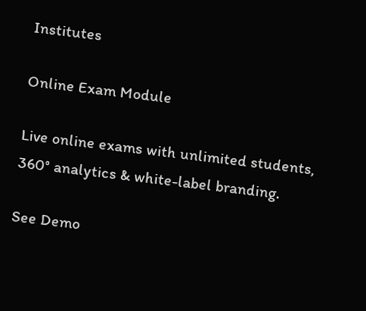Institutes

Online Exam Module

Live online exams with unlimited students, 360° analytics & white-label branding.

See Demo